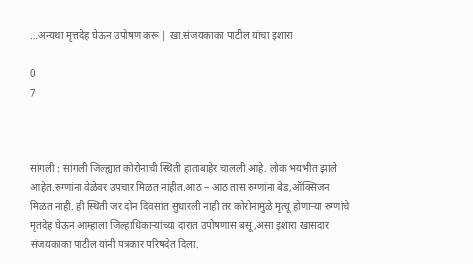…अन्यथा मृत्तदेह घेऊन उपोषण करू | खा.संजयकाका पाटील यांचा इशारा

0
7



सांगली : सांगली जिल्ह्यात कोरोनाची स्थिती हाताबाहेर चालली आहे. लोक भयभीत झाले आहेत.रुग्णांना वेळेवर उपचार मिळत नाहीत.आठ – आठ तास रुग्णांना बेड,ऑक्सिजन मिळत नाही. ही स्थिती जर दोन दिवसांत सुधारली नाही तर कोरोनामुळे मृत्यू होणाऱ्या रुग्णांचे मृतदेह घेऊन आम्हाला जिल्हाधिकाऱ्यांच्या दारात उपोषणास बसू,असा इशारा खासदार संजयकाका पाटील यांनी पत्रकार परिषदेत दिला.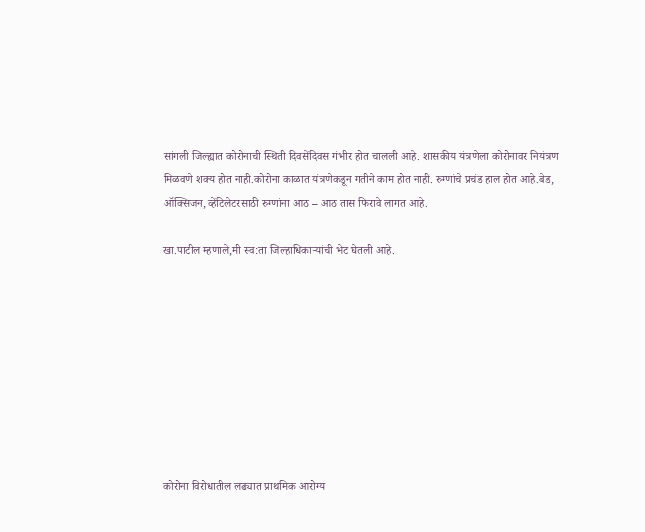सांगली जिल्ह्यात कोरोनाची स्थिती दिवसेंदिवस गंभीर होत चालली आहे. शासकीय यंत्रणेला कोरोनावर नियंत्रण मिळवणे शक्य होत नाही.कोरोना काळात यंत्रणेकडून गतीने काम होत नाही. रुग्णांचे प्रचंड हाल होत आहे.बेड, ऑक्सिजन, व्हेंटिलेटरसाठी रुग्णांना आठ – आठ तास फिरावे लागत आहे.

खा.पाटील म्हणाले,मी स्व:ता जिल्हाधिकाऱ्यांची भेट घेतली आहे.









कोरोना विरोधातील लढ्यात प्राथमिक आरोग्य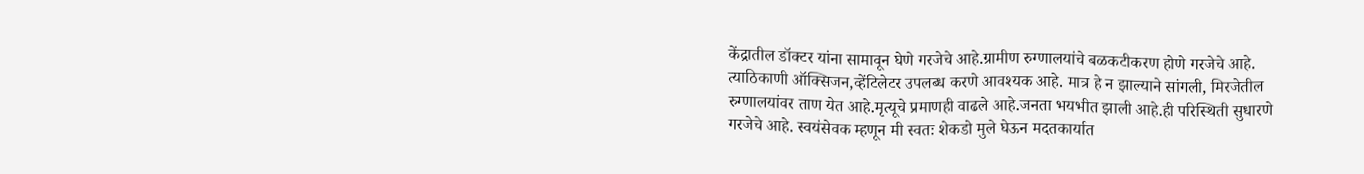केंद्रातील डॉक्टर यांना सामावून घेणे गरजेचे आहे.ग्रामीण रुग्णालयांचे बळकटीकरण होणे गरजेचे आहे. त्याठिकाणी ऑक्सिजन,व्हेंटिलेटर उपलब्ध करणे आवश्यक आहे. मात्र हे न झाल्याने सांगली, मिरजेतील रुग्णालयांवर ताण येत आहे.मृत्यूचे प्रमाणही वाढले आहे.जनता भयभीत झाली आहे.ही परिस्थिती सुधारणे गरजेचे आहे. स्वयंसेवक म्हणून मी स्वतः शेकडो मुले घेऊन मदतकार्यात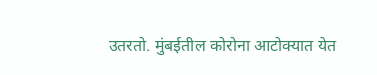उतरतो. मुंबईतील कोरोना आटोक्यात येत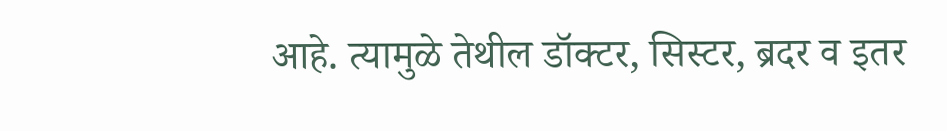आहे. त्यामुळे तेथील डॉक्टर, सिस्टर, ब्रदर व इतर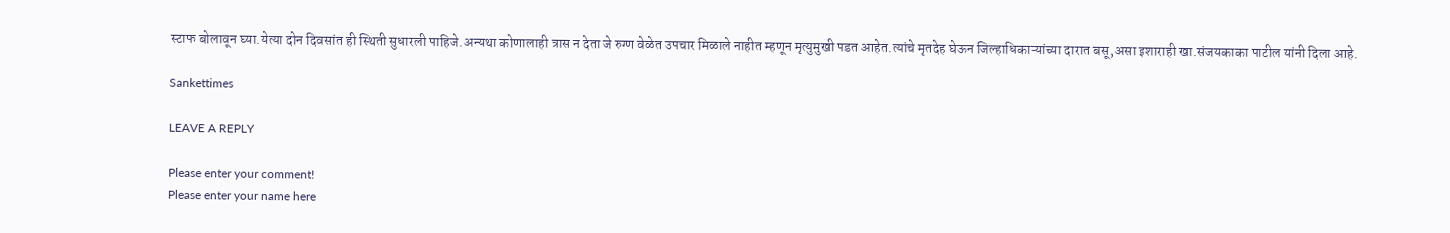स्टाफ बोलावून घ्या.येत्या दोन दिवसांत ही स्थिती सुधारली पाहिजे.अन्यथा कोणालाही त्रास न देता जे रुग्ण वेळेत उपचार मिळाले नाहीत म्हणून मृत्युमुखी पडत आहेत.त्यांचे मृतदेह घेऊन जिल्हाधिकाऱ्यांच्या दारात बसू,असा इशाराही खा.संजयकाका पाटील यांनी दिला आहे.

Sankettimes

LEAVE A REPLY

Please enter your comment!
Please enter your name here